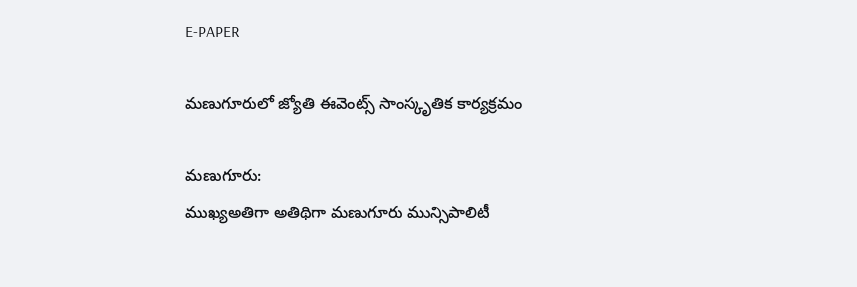E-PAPER

మణుగూరులో జ్యోతి ఈవెంట్స్ సాంస్కృతిక కార్యక్రమం

మణుగూరు:
ముఖ్యఅతిగా అతిథిగా మణుగూరు మున్సిపాలిటీ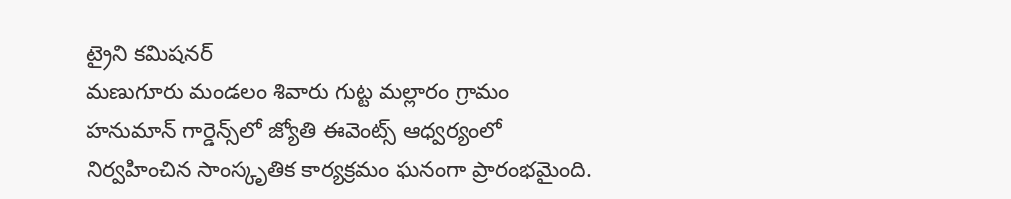ట్రైని కమిషనర్
మణుగూరు మండలం శివారు గుట్ట మల్లారం గ్రామం హనుమాన్ గార్డెన్స్‌లో జ్యోతి ఈవెంట్స్ ఆధ్వర్యంలో నిర్వహించిన సాంస్కృతిక కార్యక్రమం ఘనంగా ప్రారంభమైంది.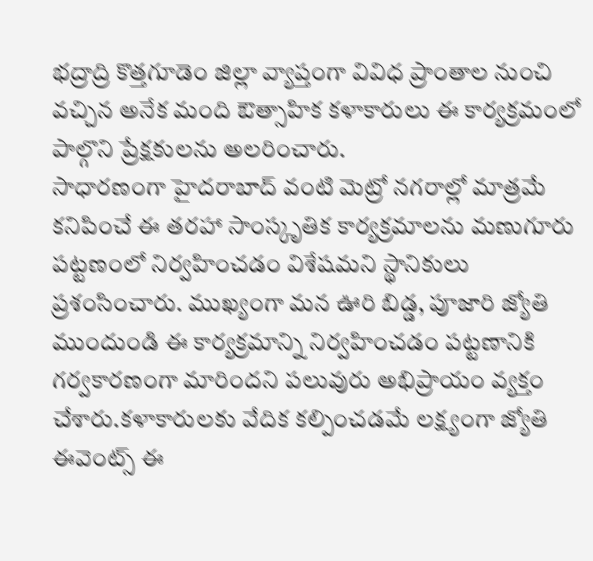భద్రాద్రి కొత్తగూడెం జిల్లా వ్యాప్తంగా వివిధ ప్రాంతాల నుంచి వచ్చిన అనేక మంది ఔత్సాహిక కళాకారులు ఈ కార్యక్రమంలో పాల్గొని ప్రేక్షకులను అలరించారు.
సాధారణంగా హైదరాబాద్ వంటి మెట్రో నగరాల్లో మాత్రమే కనిపించే ఈ తరహా సాంస్కృతిక కార్యక్రమాలను మణుగూరు పట్టణంలో నిర్వహించడం విశేషమని స్థానికులు ప్రశంసించారు. ముఖ్యంగా మన ఊరి బిడ్డ, పూజారి జ్యోతి ముందుండి ఈ కార్యక్రమాన్ని నిర్వహించడం పట్టణానికి గర్వకారణంగా మారిందని పలువురు అభిప్రాయం వ్యక్తం చేశారు.కళాకారులకు వేదిక కల్పించడమే లక్ష్యంగా జ్యోతి ఈవెంట్స్ ఈ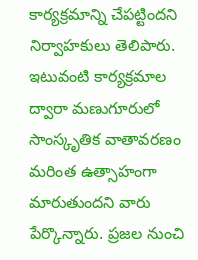కార్యక్రమాన్ని చేపట్టిందని నిర్వాహకులు తెలిపారు. ఇటువంటి కార్యక్రమాల ద్వారా మణుగూరులో సాంస్కృతిక వాతావరణం మరింత ఉత్సాహంగా మారుతుందని వారు పేర్కొన్నారు. ప్రజల నుంచి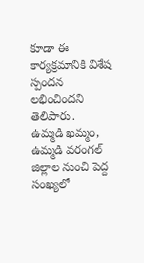కూడా ఈ కార్యక్రమానికి విశేష స్పందన లభించిందని తెలిపారు.
ఉమ్మడి ఖమ్మం, ఉమ్మడి వరంగల్ జిల్లాల నుంచి పెద్ద సంఖ్యలో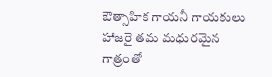ఔత్సాహిక గాయనీ గాయకులు హాజరై తమ మధురమైన గాత్రంతో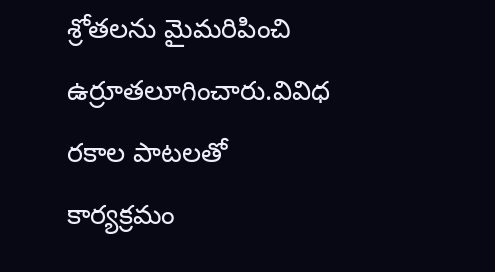శ్రోతలను మైమరిపించి ఉర్రూతలూగించారు.వివిధ రకాల పాటలతో కార్యక్రమం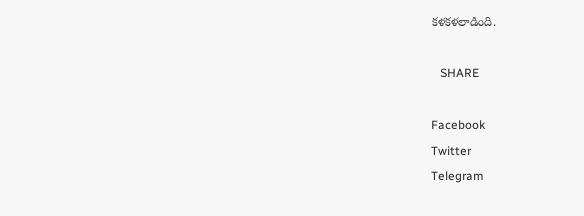కళకళలాడింది.

   SHARE

Facebook
Twitter
Telegram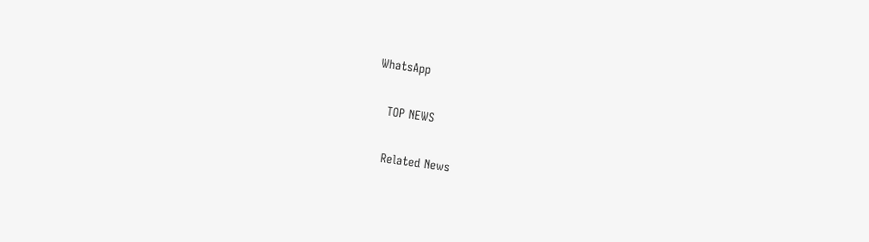WhatsApp

   TOP NEWS

   Related News